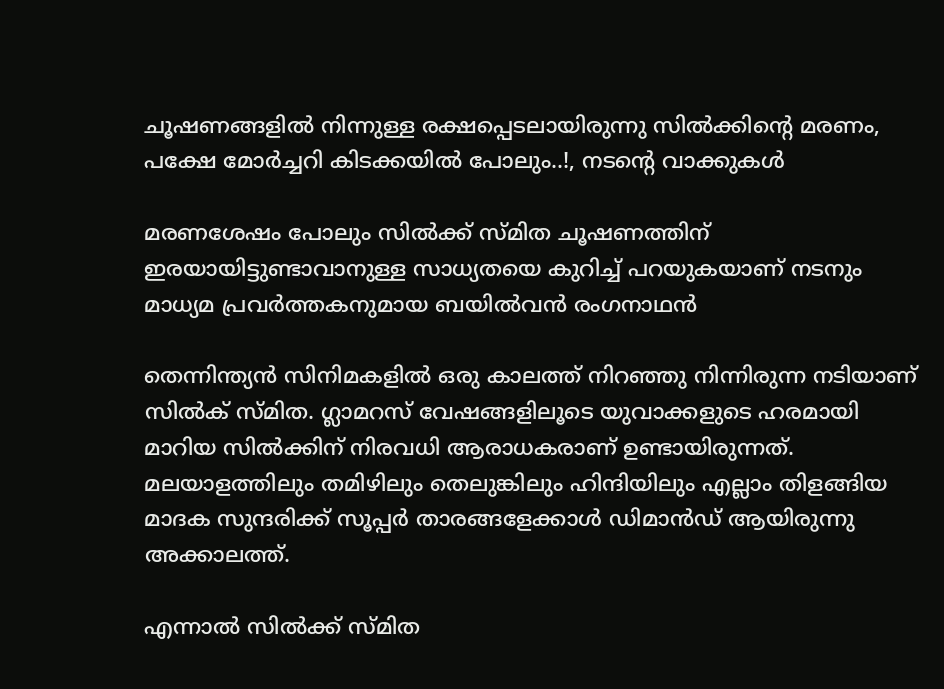ചൂഷണങ്ങളിൽ നിന്നുള്ള രക്ഷപ്പെടലായിരുന്നു സിൽക്കിന്റെ മരണം, പക്ഷേ മോർച്ചറി കിടക്കയിൽ പോലും..!, നടന്റെ വാക്കുകൾ

മരണശേഷം പോലും സിൽക്ക് സ്മിത ചൂഷണത്തിന് ഇരയായിട്ടുണ്ടാവാനുള്ള സാധ്യതയെ കുറിച്ച് പറയുകയാണ് നടനും മാധ്യമ പ്രവർത്തകനുമായ ബയിൽവൻ രംഗനാഥൻ

തെന്നിന്ത്യൻ സിനിമകളിൽ ഒരു കാലത്ത് നിറഞ്ഞു നിന്നിരുന്ന നടിയാണ് സിൽക് സ്മിത. ഗ്ലാമറസ് വേഷങ്ങളിലൂടെ യുവാക്കളുടെ ഹരമായി മാറിയ സിൽക്കിന് നിരവധി ആരാധകരാണ് ഉണ്ടായിരുന്നത്. മലയാളത്തിലും തമിഴിലും തെലുങ്കിലും ഹിന്ദിയിലും എല്ലാം തിളങ്ങിയ മാദക സുന്ദരിക്ക് സൂപ്പർ താരങ്ങളേക്കാൾ ഡിമാൻഡ് ആയിരുന്നു അക്കാലത്ത്.

എന്നാൽ സിൽക്ക് സ്മിത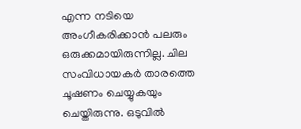എന്ന നടിയെ അംഗീകരിക്കാൻ പലരും ഒരുക്കമായിരുന്നില്ല. ചില സംവിധായകർ താരത്തെ ചൂഷണം ചെയ്യുകയും ചെയ്തിരുന്നു. ഒടുവിൽ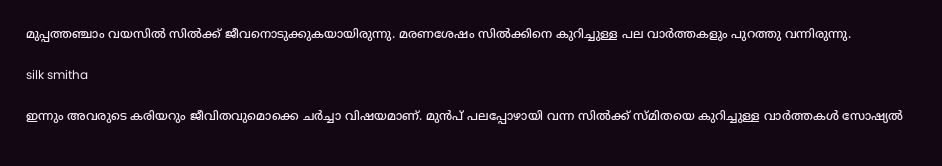മുപ്പത്തഞ്ചാം വയസിൽ സിൽക്ക് ജീവനൊടുക്കുകയായിരുന്നു. മരണശേഷം സിൽക്കിനെ കുറിച്ചുള്ള പല വാർത്തകളും പുറത്തു വന്നിരുന്നു.

silk smitha

ഇന്നും അവരുടെ കരിയറും ജീവിതവുമൊക്കെ ചർച്ചാ വിഷയമാണ്. മുൻപ് പലപ്പോഴായി വന്ന സിൽക്ക് സ്മിതയെ കുറിച്ചുള്ള വാർത്തകൾ സോഷ്യൽ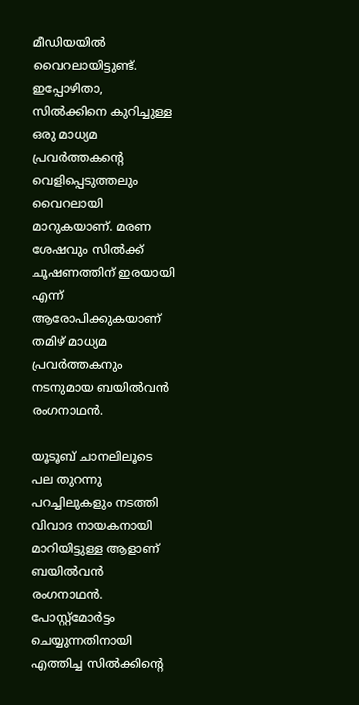മീഡിയയിൽ വൈറലായിട്ടുണ്ട്. ഇപ്പോഴിതാ, സിൽക്കിനെ കുറിച്ചുള്ള ഒരു മാധ്യമ പ്രവർത്തകന്റെ വെളിപ്പെടുത്തലും വൈറലായി മാറുകയാണ്. മരണ ശേഷവും സിൽക്ക് ചൂഷണത്തിന് ഇരയായി എന്ന് ആരോപിക്കുകയാണ് തമിഴ് മാധ്യമ പ്രവർത്തകനും നടനുമായ ബയിൽവൻ രംഗനാഥൻ.

യൂടൂബ് ചാനലിലൂടെ പല തുറന്നു പറച്ചിലുകളും നടത്തി വിവാദ നായകനായി മാറിയിട്ടുള്ള ആളാണ് ബയിൽവൻ രംഗനാഥൻ. പോസ്റ്റ്മോർട്ടം ചെയ്യുന്നതിനായി എത്തിച്ച സിൽക്കിൻ്റെ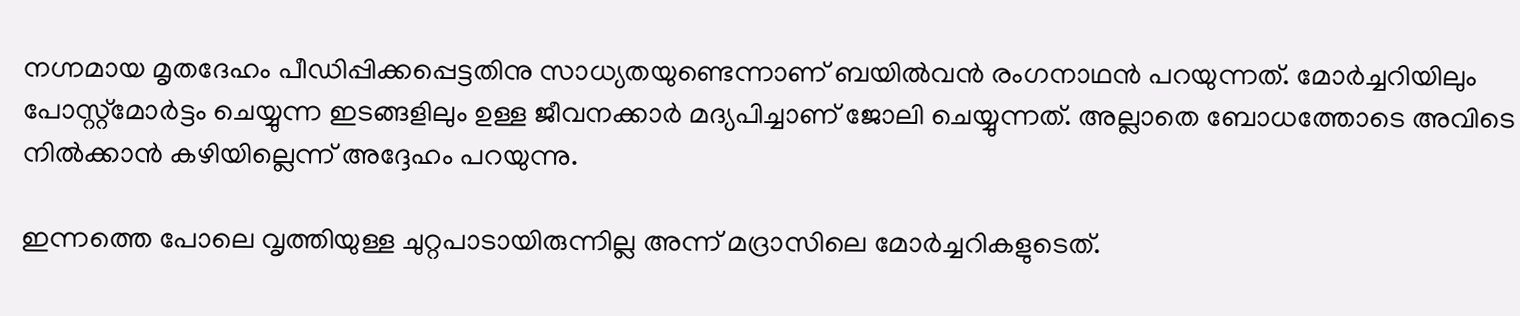നഗ്നമായ മൃതദേഹം പീഡിപ്പിക്കപ്പെട്ടതിനു സാധ്യതയുണ്ടെന്നാണ് ബയിൽവൻ രംഗനാഥൻ പറയുന്നത്. മോർച്ചറിയിലും പോസ്റ്റ്മോർട്ടം ചെയ്യുന്ന ഇടങ്ങളിലും ഉള്ള ജീവനക്കാർ മദ്യപിച്ചാണ് ജോലി ചെയ്യുന്നത്. അല്ലാതെ ബോധത്തോടെ അവിടെ നിൽക്കാൻ കഴിയില്ലെന്ന് അദ്ദേഹം പറയുന്നു.

ഇന്നത്തെ പോലെ വൃത്തിയുള്ള ചുറ്റപാടായിരുന്നില്ല അന്ന് മദ്രാസിലെ മോർച്ചറികളുടെത്.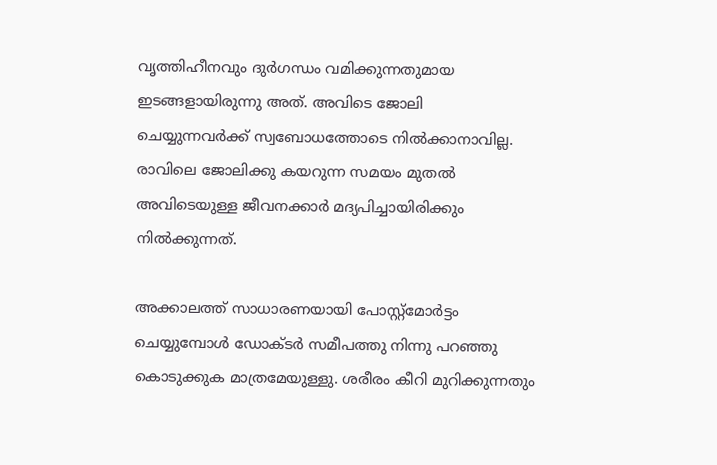വൃത്തിഹീനവും ദുർഗന്ധം വമിക്കുന്നതുമായ ഇടങ്ങളായിരുന്നു അത്. അവിടെ ജോലി ചെയ്യുന്നവർക്ക് സ്വബോധത്തോടെ നിൽക്കാനാവില്ല. രാവിലെ ജോലിക്കു കയറുന്ന സമയം മുതൽ അവിടെയുള്ള ജീവനക്കാർ മദ്യപിച്ചായിരിക്കും നിൽക്കുന്നത്.

അക്കാലത്ത് സാധാരണയായി പോസ്റ്റ്മോർട്ടം ചെയ്യുമ്പോൾ ഡോക്ടർ സമീപത്തു നിന്നു പറഞ്ഞു കൊടുക്കുക മാത്രമേയുള്ളു. ശരീരം കീറി മുറിക്കുന്നതും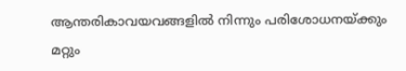ആന്തരികാവയവങ്ങളിൽ നിന്നും പരിശോധനയ്ക്കും മറ്റും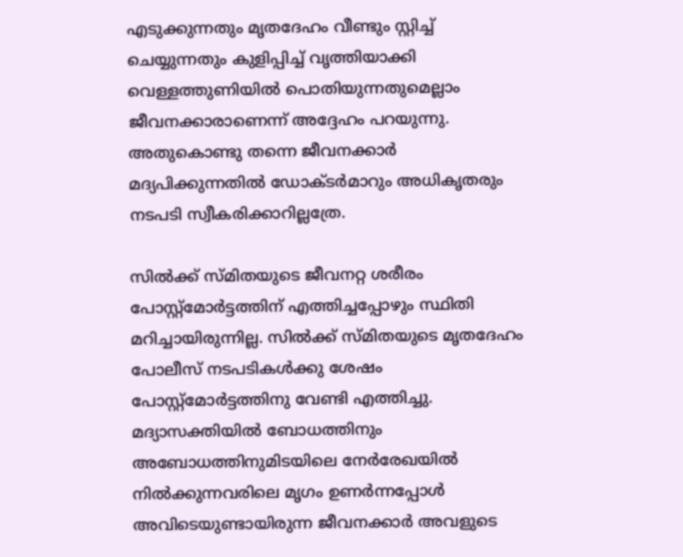എടുക്കുന്നതും മൃതദേഹം വീണ്ടും സ്റ്റിച്ച് ചെയ്യുന്നതും കുളിപ്പിച്ച് വൃത്തിയാക്കി വെള്ളത്തുണിയിൽ പൊതിയുന്നതുമെല്ലാം ജീവനക്കാരാണെന്ന് അദ്ദേഹം പറയുന്നു. അതുകൊണ്ടു തന്നെ ജീവനക്കാർ മദ്യപിക്കുന്നതിൽ ഡോക്ടർമാറും അധികൃതരും നടപടി സ്വീകരിക്കാറില്ലത്രേ.

സിൽക്ക് സ്മിതയുടെ ജീവനറ്റ ശരീരം പോസ്റ്റ്മോർട്ടത്തിന് എത്തിച്ചപ്പോഴും സ്ഥിതി മറിച്ചായിരുന്നില്ല. സിൽക്ക് സ്മിതയുടെ മൃതദേഹം പോലീസ് നടപടികൾക്കു ശേഷം പോസ്റ്റ്മോർട്ടത്തിനു വേണ്ടി എത്തിച്ചു. മദ്യാസക്തിയിൽ ബോധത്തിനും അബോധത്തിനുമിടയിലെ നേർരേഖയിൽ നിൽക്കുന്നവരിലെ മൃഗം ഉണർന്നപ്പോൾ അവിടെയുണ്ടായിരുന്ന ജീവനക്കാർ അവളുടെ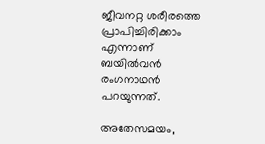ജീവനറ്റ ശരീരത്തെ പ്രാപിച്ചിരിക്കാം എന്നാണ് ബയിൽവൻ രംഗനാഥൻ പറയുന്നത്.

അതേസമയം,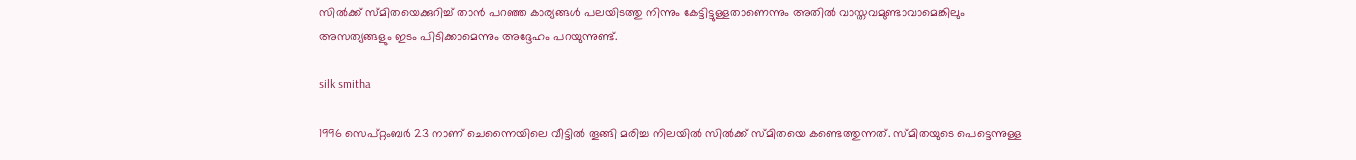സിൽക്ക് സ്മിതയെക്കുറിച്ച് താൻ പറഞ്ഞ കാര്യങ്ങൾ പലയിടത്തു നിന്നും കേട്ടിട്ടുള്ളതാണെന്നും അതിൽ വാസ്തവമുണ്ടാവാമെങ്കിലും അസത്യങ്ങളും ഇടം പിടിക്കാമെന്നും അദ്ദേഹം പറയുന്നുണ്ട്.

silk smitha

1996 സെപ്റ്റംബർ 23 നാണ് ചെന്നൈയിലെ വീട്ടിൽ തൂങ്ങി മരിച്ച നിലയിൽ സിൽക്ക് സ്മിതയെ കണ്ടെത്തുന്നത്. സ്മിതയുടെ പെട്ടെന്നുള്ള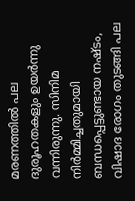മരണത്തിൽ പല ദുരൂഹതകളും ഉയർന്നു വന്നിരുന്നു. സിനിമ നിർമ്മിച്ചതുമായി ബന്ധപ്പെട്ടുണ്ടായ നഷ്ടം, വിഷാദ രോഗം തുടങ്ങി പല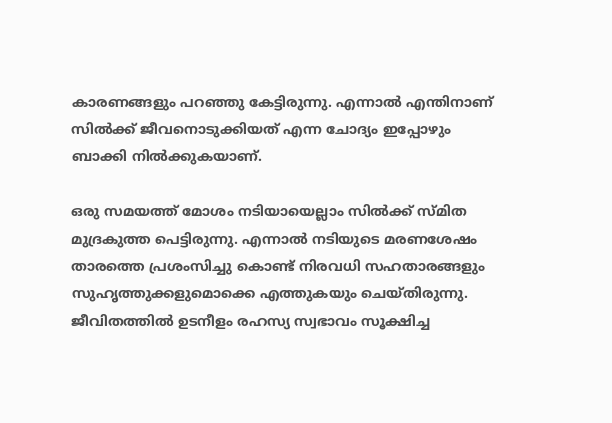കാരണങ്ങളും പറഞ്ഞു കേട്ടിരുന്നു. എന്നാൽ എന്തിനാണ് സിൽക്ക് ജീവനൊടുക്കിയത് എന്ന ചോദ്യം ഇപ്പോഴും ബാക്കി നിൽക്കുകയാണ്.

ഒരു സമയത്ത് മോശം നടിയായെല്ലാം സിൽക്ക് സ്മിത മുദ്രകുത്ത പെട്ടിരുന്നു. എന്നാൽ നടിയുടെ മരണശേഷം താരത്തെ പ്രശംസിച്ചു കൊണ്ട് നിരവധി സഹതാരങ്ങളും സുഹൃത്തുക്കളുമൊക്കെ എത്തുകയും ചെയ്തിരുന്നു. ജീവിതത്തിൽ ഉടനീളം രഹസ്യ സ്വഭാവം സൂക്ഷിച്ച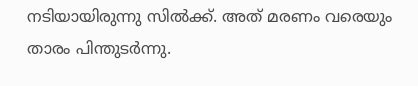നടിയായിരുന്നു സിൽക്ക്. അത് മരണം വരെയും താരം പിന്തുടർന്നു.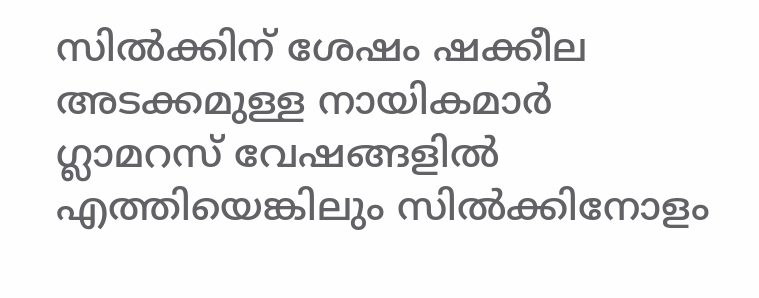സിൽക്കിന് ശേഷം ഷക്കീല അടക്കമുള്ള നായികമാർ ഗ്ലാമറസ് വേഷങ്ങളിൽ എത്തിയെങ്കിലും സിൽക്കിനോളം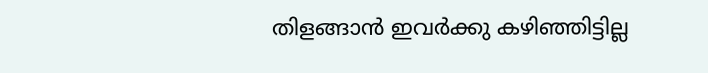തിളങ്ങാൻ ഇവർക്കു കഴിഞ്ഞിട്ടില്ല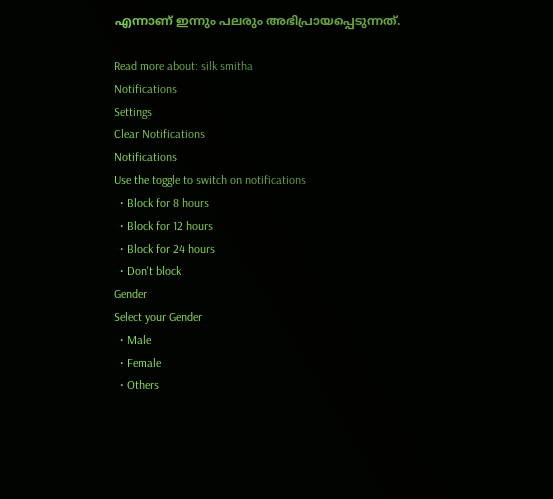എന്നാണ് ഇന്നും പലരും അഭിപ്രായപ്പെടുന്നത്.

Read more about: silk smitha
Notifications
Settings
Clear Notifications
Notifications
Use the toggle to switch on notifications
  • Block for 8 hours
  • Block for 12 hours
  • Block for 24 hours
  • Don't block
Gender
Select your Gender
  • Male
  • Female
  • Others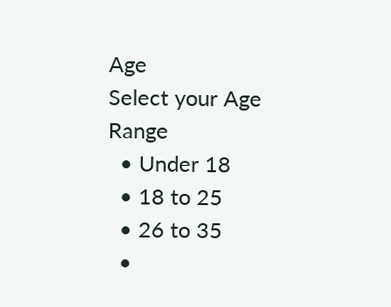Age
Select your Age Range
  • Under 18
  • 18 to 25
  • 26 to 35
  •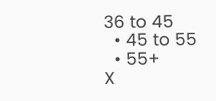36 to 45
  • 45 to 55
  • 55+
X